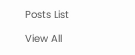Posts List

View All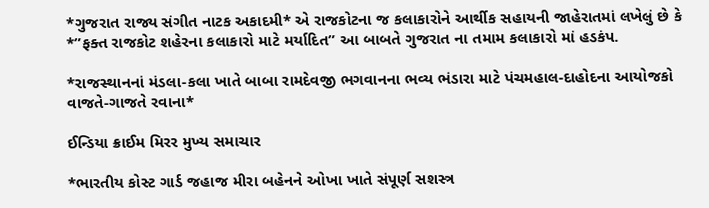*ગુજરાત રાજ્ય સંગીત નાટક અકાદમી* એ રાજકોટના જ કલાકારોને આર્થીક સહાયની જાહેરાતમાં લખેલું છે કે *”ફક્ત રાજકોટ શહેરના કલાકારો માટે મર્યાદિત” આ બાબતે ગુજરાત ના તમામ કલાકારો માં હડકંપ.

*રાજસ્થાનનાં મંડલા-કલા ખાતે બાબા રામદેવજી ભગવાનના ભવ્ય ભંડારા માટે પંચમહાલ-દાહોદના આયોજકો વાજતે-ગાજતે રવાના*

ઈન્ડિયા ક્રાઈમ મિરર મુખ્ય સમાચાર

*ભારતીય કોસ્ટ ગાર્ડ જહાજ મીરા બહેનને ઓખા ખાતે સંપૂર્ણ સશસ્ત્ર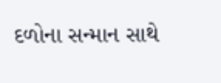દળોના સન્માન સાથે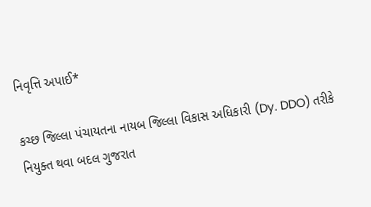નિવૃત્તિ અપાઈ*

કચ્છ જિલ્લા પંચાયતના નાયબ જિલ્લા વિકાસ અધિકારી (Dy. DDO) તરીકે નિયુક્ત થવા બદલ ગુજરાત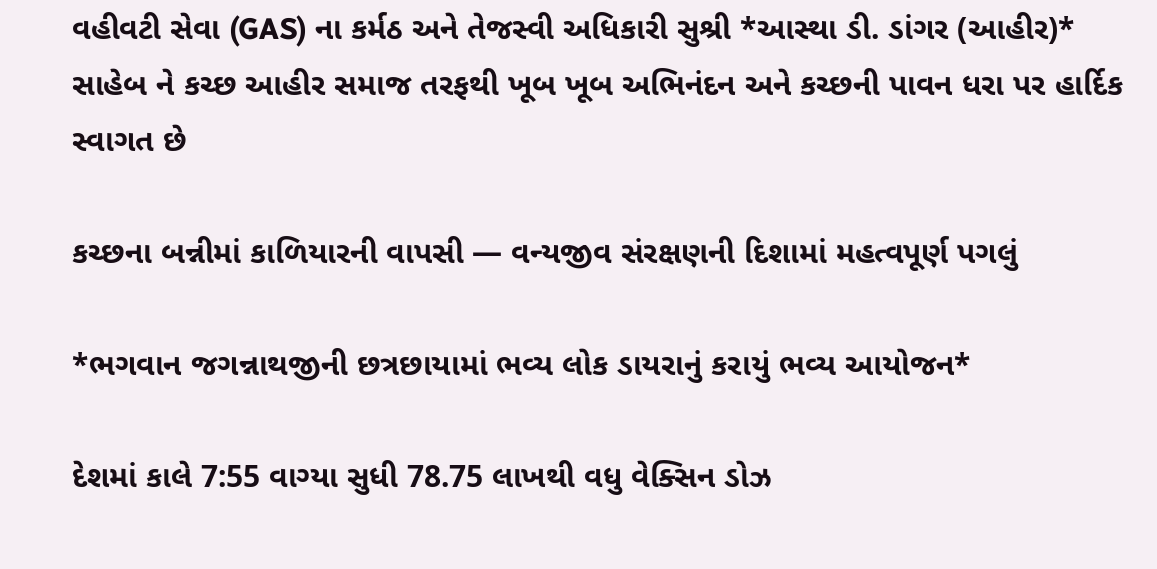વહીવટી સેવા (GAS) ના કર્મઠ અને તેજસ્વી અધિકારી સુશ્રી *આસ્થા ડી. ડાંગર (આહીર)* સાહેબ ને કચ્છ આહીર સમાજ તરફથી ખૂબ ખૂબ અભિનંદન અને કચ્છની પાવન ધરા પર હાર્દિક સ્વાગત છે

કચ્છના બન્નીમાં કાળિયારની વાપસી — વન્યજીવ સંરક્ષણની દિશામાં મહત્વપૂર્ણ પગલું

*ભગવાન જગન્નાથજીની છત્રછાયામાં ભવ્ય લોક ડાયરાનું કરાયું ભવ્ય આયોજન*

દેશમાં કાલે 7:55 વાગ્યા સુધી 78.75 લાખથી વધુ વેક્સિન ડોઝ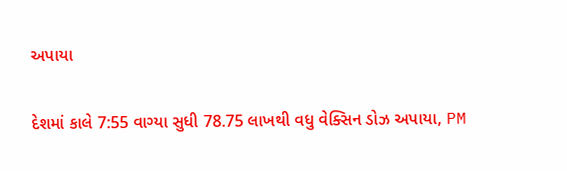અપાયા

દેશમાં કાલે 7:55 વાગ્યા સુધી 78.75 લાખથી વધુ વેક્સિન ડોઝ અપાયા, PM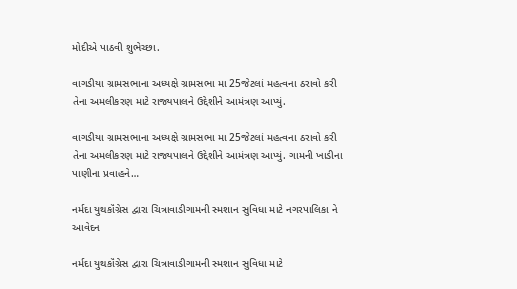મોદીએ પાઠવી શુભેચ્છા.

વાગડીયા ગ્રામસભાના અધ્યક્ષે ગ્રામસભા મા 25જેટલાં મહત્વના ઠરાવો કરી તેના અમલીકરણ માટે રાજ્યપાલને ઉદ્દેશીને આમંત્રણ આપ્યું.

વાગડીયા ગ્રામસભાના અધ્યક્ષે ગ્રામસભા મા 25જેટલાં મહત્વના ઠરાવો કરી તેના અમલીકરણ માટે રાજ્યપાલને ઉદ્દેશીને આમંત્રણ આપ્યું. ગામની ખાડીના પાણીના પ્રવાહને…

નર્મદા યુથકૉંગ્રેસ દ્વારા ચિત્રાવાડીગામની સ્મશાન સુવિધા માટે નગરપાલિકા ને આવેદન

નર્મદા યુથકૉંગ્રેસ દ્વારા ચિત્રાવાડીગામની સ્મશાન સુવિધા માટે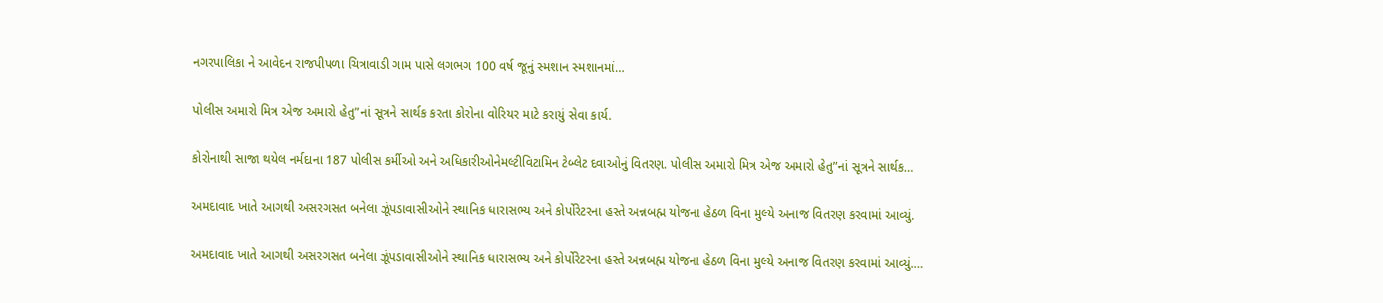નગરપાલિકા ને આવેદન રાજપીપળા ચિત્રાવાડી ગામ પાસે લગભગ 100 વર્ષ જૂનું સ્મશાન સ્મશાનમાં…

પોલીસ અમારો મિત્ર એજ અમારો હેતુ”નાં સૂત્રને સાર્થક કરતા કોરોના વોરિયર માટે કરાયું સેવા કાર્ય.

કોરોનાથી સાજા થયેલ નર્મદાના 187 પોલીસ કર્મીઓ અને અધિકારીઓનેમલ્ટીવિટામિન ટેબ્લેટ દવાઓનું વિતરણ. પોલીસ અમારો મિત્ર એજ અમારો હેતુ”નાં સૂત્રને સાર્થક…

અમદાવાદ ખાતે આગથી અસરગસત બનેલા ઝૂંપડાવાસીઓને સ્થાનિક ધારાસભ્ય અને કોર્પોરેટરના હસ્તે અન્નબહ્મ યોજના હેઠળ વિના મુલ્યે અનાજ વિતરણ કરવામાં આવ્યું.

અમદાવાદ ખાતે આગથી અસરગસત બનેલા ઝૂંપડાવાસીઓને સ્થાનિક ધારાસભ્ય અને કોર્પોરેટરના હસ્તે અન્નબહ્મ યોજના હેઠળ વિના મુલ્યે અનાજ વિતરણ કરવામાં આવ્યું.…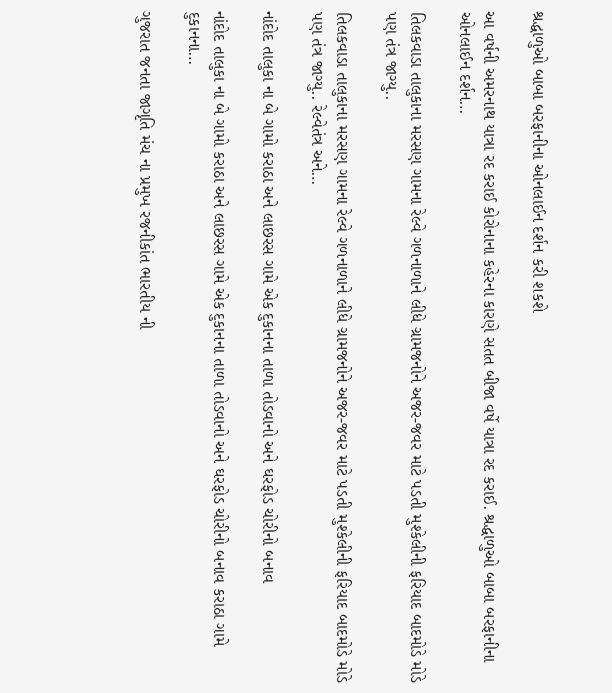શ્રદ્ધાળુઓ બાબા બરફાનીના ઓનલાઈન દર્શન કરી શકશે

આ વર્ષની અમરનાથ યાત્રા રદ કરાઈ કોરોનાના કહેરના કારણે સતત બીજા વર્ષે યાત્રા રદ કરાઈ. શ્રદ્ધાળુઓ બાબા બરફાનીના ઓનલાઈન દર્શન…

તિલકવાડા તાલુકાના મરસણ ગામના રેલ્વે ગળનાળાને લીધે ગ્રામજનોને અજર-જવર માટે પડતી મુશ્કેલીની ફરિયાદ બાદમોડે મોડે પણ તંત્ર જાગ્યુ..

તિલકવાડા તાલુકાના મરસણ ગામના રેલ્વે ગળનાળાને લીધે ગ્રામજનોને અજર-જવર માટે પડતી મુશ્કેલીની ફરિયાદ બાદમોડે મોડે પણ તંત્ર જાગ્યુ.. રેલ્વેતંત્ર અને…

નાંદોદ તાલુકા ના બે ગામો કરાઠા અને લાછરસ ગામે એક દુકાનના તાળા તોડવાનો અને ઘરફોડ ચોરીનો બનાવ

નાંદોદ તાલુકા ના બે ગામો કરાઠા અને લાછરસ ગામે એક દુકાનના તાળા તોડવાનો અને ઘરફોડ ચોરીનો બનાવ કરાઠા ગામે દુકાનના…

ગુજરાત જનતા જાગૃતિ મંચ ના પ્રમુખ રજનીકાંત ભારતીય ની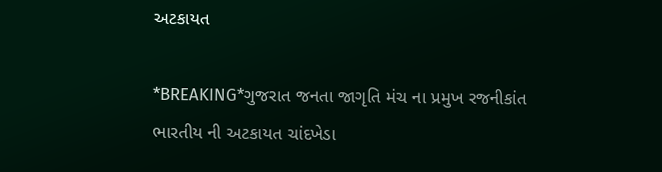અટકાયત

*BREAKING*ગુજરાત જનતા જાગૃતિ મંચ ના પ્રમુખ રજનીકાંત ભારતીય ની અટકાયત ચાંદખેડા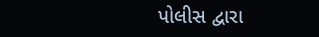પોલીસ દ્વારા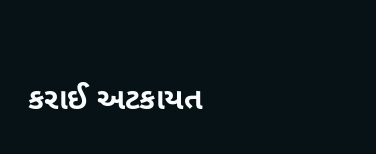કરાઈ અટકાયત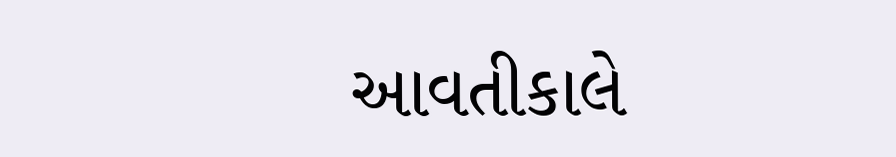આવતીકાલે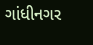ગાંધીનગર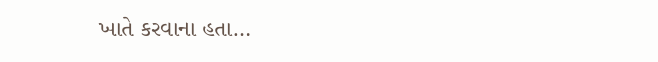ખાતે કરવાના હતા…